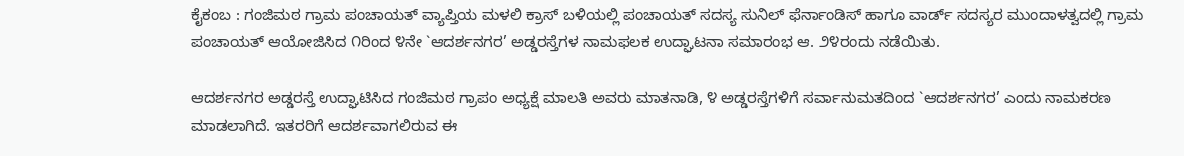ಕೈಕಂಬ : ಗಂಜಿಮಠ ಗ್ರಾಮ ಪಂಚಾಯತ್ ವ್ಯಾಪ್ತಿಯ ಮಳಲಿ ಕ್ರಾಸ್ ಬಳಿಯಲ್ಲಿ ಪಂಚಾಯತ್ ಸದಸ್ಯ ಸುನಿಲ್ ಫೆರ್ನಾಂಡಿಸ್ ಹಾಗೂ ವಾರ್ಡ್ ಸದಸ್ಯರ ಮುಂದಾಳತ್ವದಲ್ಲಿ ಗ್ರಾಮ ಪಂಚಾಯತ್ ಆಯೋಜಿಸಿದ ೧ರಿಂದ ೪ನೇ `ಆದರ್ಶನಗರ’ ಅಡ್ಡರಸ್ತೆಗಳ ನಾಮಫಲಕ ಉದ್ಘಾಟನಾ ಸಮಾರಂಭ ಆ. ೨೪ರಂದು ನಡೆಯಿತು.

ಆದರ್ಶನಗರ ಅಡ್ಡರಸ್ತೆ ಉದ್ಘಾಟಿಸಿದ ಗಂಜಿಮಠ ಗ್ರಾಪಂ ಅಧ್ಯಕ್ಷೆ ಮಾಲತಿ ಅವರು ಮಾತನಾಡಿ, ೪ ಅಡ್ಡರಸ್ತೆಗಳಿಗೆ ಸರ್ವಾನುಮತದಿಂದ `ಆದರ್ಶನಗರ’ ಎಂದು ನಾಮಕರಣ ಮಾಡಲಾಗಿದೆ. ಇತರರಿಗೆ ಆದರ್ಶವಾಗಲಿರುವ ಈ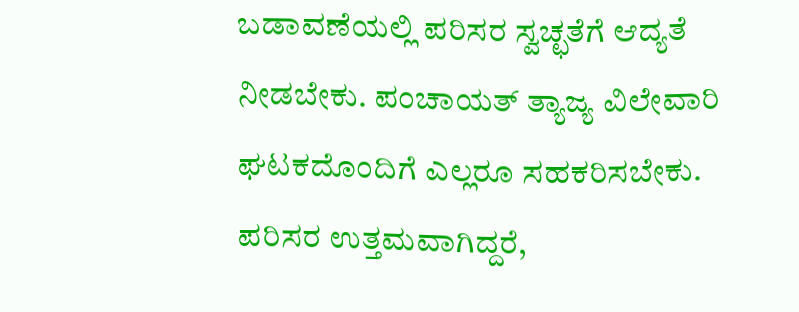ಬಡಾವಣೆಯಲ್ಲಿ ಪರಿಸರ ಸ್ವಚ್ಛತೆಗೆ ಆದ್ಯತೆ ನೀಡಬೇಕು. ಪಂಚಾಯತ್ ತ್ಯಾಜ್ಯ ವಿಲೇವಾರಿ ಘಟಕದೊಂದಿಗೆ ಎಲ್ಲರೂ ಸಹಕರಿಸಬೇಕು. ಪರಿಸರ ಉತ್ತಮವಾಗಿದ್ದರೆ,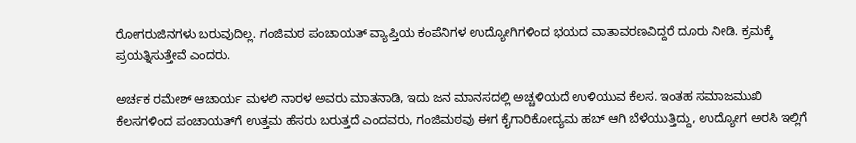ರೋಗರುಜಿನಗಳು ಬರುವುದಿಲ್ಲ. ಗಂಜಿಮಠ ಪಂಚಾಯತ್ ವ್ಯಾಪ್ತಿಯ ಕಂಪೆನಿಗಳ ಉದ್ಯೋಗಿಗಳಿಂದ ಭಯದ ವಾತಾವರಣವಿದ್ದರೆ ದೂರು ನೀಡಿ. ಕ್ರಮಕ್ಕೆ ಪ್ರಯತ್ನಿಸುತ್ತೇವೆ ಎಂದರು.

ಅರ್ಚಕ ರಮೇಶ್ ಆಚಾರ್ಯ ಮಳಲಿ ನಾರಳ ಅವರು ಮಾತನಾಡಿ, ಇದು ಜನ ಮಾನಸದಲ್ಲಿ ಅಚ್ಚಳಿಯದೆ ಉಳಿಯುವ ಕೆಲಸ. ಇಂತಹ ಸಮಾಜಮುಖಿ ಕೆಲಸಗಳಿಂದ ಪಂಚಾಯತ್‌ಗೆ ಉತ್ತಮ ಹೆಸರು ಬರುತ್ತದೆ ಎಂದವರು, ಗಂಜಿಮಠವು ಈಗ ಕೈಗಾರಿಕೋದ್ಯಮ ಹಬ್ ಆಗಿ ಬೆಳೆಯುತ್ತಿದ್ದು, ಉದ್ಯೋಗ ಅರಸಿ ಇಲ್ಲಿಗೆ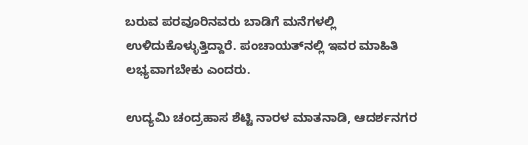ಬರುವ ಪರವೂರಿನವರು ಬಾಡಿಗೆ ಮನೆಗಳಲ್ಲಿ ಉಳಿದುಕೊಳ್ಳುತ್ತಿದ್ದಾರೆ. ಪಂಚಾಯತ್‌ನಲ್ಲಿ ಇವರ ಮಾಹಿತಿ ಲಭ್ಯವಾಗಬೇಕು ಎಂದರು.

ಉದ್ಯಮಿ ಚಂದ್ರಹಾಸ ಶೆಟ್ಟಿ ನಾರಳ ಮಾತನಾಡಿ, ಆದರ್ಶನಗರ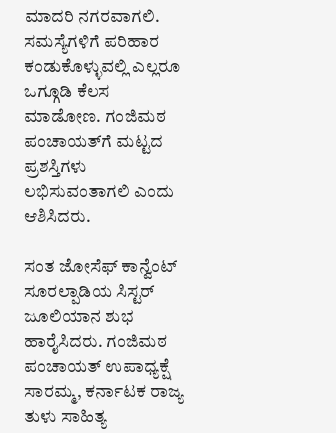ಮಾದರಿ ನಗರವಾಗಲಿ. ಸಮಸ್ಯೆಗಳಿಗೆ ಪರಿಹಾರ ಕಂಡುಕೊಳ್ಳುವಲ್ಲಿ ಎಲ್ಲರೂ ಒಗ್ಗೂಡಿ ಕೆಲಸ ಮಾಡೋಣ. ಗಂಜಿಮಠ ಪಂಚಾಯತ್‌ಗೆ ಮಟ್ಟದ ಪ್ರಶಸ್ತಿಗಳು ಲಭಿಸುವಂತಾಗಲಿ ಎಂದು ಆಶಿಸಿದರು.

ಸಂತ ಜೋಸೆಫ್ ಕಾನ್ವೆಂಟ್ ಸೂರಲ್ಪಾಡಿಯ ಸಿಸ್ಟರ್ ಜೂಲಿಯಾನ ಶುಭ ಹಾರೈಸಿದರು. ಗಂಜಿಮಠ ಪಂಚಾಯತ್ ಉಪಾಧ್ಯಕ್ಷೆ ಸಾರಮ್ಮ, ಕರ್ನಾಟಕ ರಾಜ್ಯ ತುಳು ಸಾಹಿತ್ಯ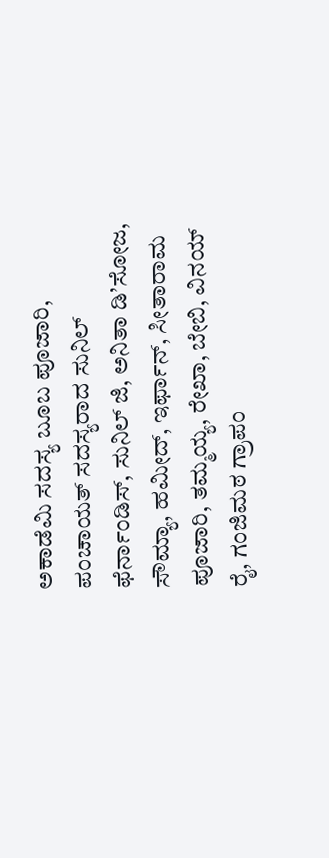ಅಕಾಡೆಮಿ ಸದಸ್ಯ ಬೂಬ ಪೂಜಾರಿ, ಪಂಚಾಯತ್ ಸದಸ್ಯರಾದ ಸುನಿಲ್ ಫೆರ್ನಾಂಡಿಸ್, ಸುನಿಲ್ ಜಿ, ಅನಿತಾ ಡಿ’ಸೋಜ, ಸೌಮ್ಯಾ, ಹಮೀದ್, ಇರ್ಫಾನ್, ಸೀತಾರಾಮ ಪೂಜಾರಿ, ತಮ್ಮಯ್ಯ, ರೇಖಾ, ಬೇಬಿ, ವಿನಯ್ ರೈ, ಗಂಜಿಮಠ ಗ್ರಾಪಂ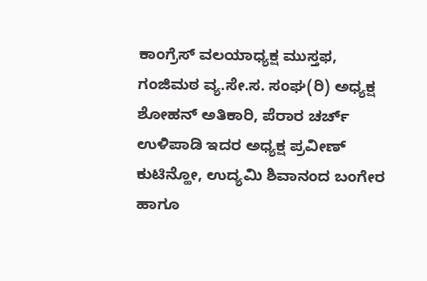ಕಾಂಗ್ರೆಸ್ ವಲಯಾಧ್ಯಕ್ಷ ಮುಸ್ತಫ, ಗಂಜಿಮಠ ವ್ಯ.ಸೇ.ಸ. ಸಂಘ(ರಿ) ಅಧ್ಯಕ್ಷ ಶೋಹನ್ ಅತಿಕಾರಿ, ಪೆರಾರ ಚರ್ಚ್ ಉಳಿಪಾಡಿ ಇದರ ಅಧ್ಯಕ್ಷ ಪ್ರವೀಣ್ ಕುಟಿನ್ಹೋ, ಉದ್ಯಮಿ ಶಿವಾನಂದ ಬಂಗೇರ ಹಾಗೂ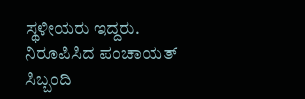ಸ್ಥಳೀಯರು ಇದ್ದರು. ನಿರೂಪಿಸಿದ ಪಂಚಾಯತ್ ಸಿಬ್ಬಂದಿ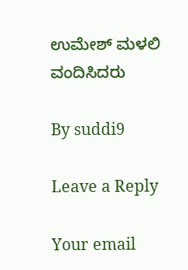ಉಮೇಶ್ ಮಳಲಿ ವಂದಿಸಿದರು

By suddi9

Leave a Reply

Your email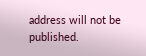address will not be published.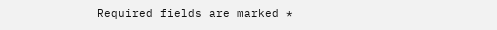Required fields are marked *